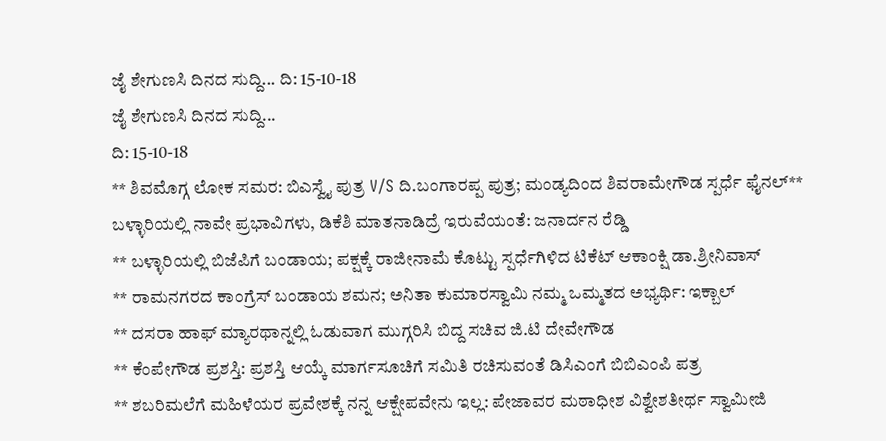ಜೈ ಶೇಗುಣಸಿ ದಿನದ ಸುದ್ದಿ... ದಿ: 15-10-18
ಜೈ ಶೇಗುಣಸಿ ದಿನದ ಸುದ್ದಿ...
ದಿ: 15-10-18
** ಶಿವಮೊಗ್ಗ ಲೋಕ ಸಮರ: ಬಿಎಸ್ವೈ ಪುತ್ರ V/S ದಿ.ಬಂಗಾರಪ್ಪ ಪುತ್ರ; ಮಂಡ್ಯದಿಂದ ಶಿವರಾಮೇಗೌಡ ಸ್ಪರ್ಧೆ ಫೈನಲ್** ಬಳ್ಳಾರಿಯಲ್ಲಿ ನಾವೇ ಪ್ರಭಾವಿಗಳು, ಡಿಕೆಶಿ ಮಾತನಾಡಿದ್ರೆ ಇರುವೆಯಂತೆ: ಜನಾರ್ದನ ರೆಡ್ಡಿ
** ಬಳ್ಳಾರಿಯಲ್ಲಿ ಬಿಜೆಪಿಗೆ ಬಂಡಾಯ; ಪಕ್ಷಕ್ಕೆ ರಾಜೀನಾಮೆ ಕೊಟ್ಟು ಸ್ಪರ್ಧೆಗಿಳಿದ ಟಿಕೆಟ್ ಆಕಾಂಕ್ಷಿ ಡಾ.ಶ್ರೀನಿವಾಸ್
** ರಾಮನಗರದ ಕಾಂಗ್ರೆಸ್ ಬಂಡಾಯ ಶಮನ; ಅನಿತಾ ಕುಮಾರಸ್ವಾಮಿ ನಮ್ಮ ಒಮ್ಮತದ ಅಭ್ಯರ್ಥಿ: ಇಕ್ಬಾಲ್
** ದಸರಾ ಹಾಫ್ ಮ್ಯಾರಥಾನ್ನಲ್ಲಿ ಓಡುವಾಗ ಮುಗ್ಗರಿಸಿ ಬಿದ್ದ ಸಚಿವ ಜಿ.ಟಿ ದೇವೇಗೌಡ
** ಕೆಂಪೇಗೌಡ ಪ್ರಶಸ್ತಿ: ಪ್ರಶಸ್ತಿ ಆಯ್ಕೆ ಮಾರ್ಗಸೂಚಿಗೆ ಸಮಿತಿ ರಚಿಸುವಂತೆ ಡಿಸಿಎಂಗೆ ಬಿಬಿಎಂಪಿ ಪತ್ರ
** ಶಬರಿಮಲೆಗೆ ಮಹಿಳೆಯರ ಪ್ರವೇಶಕ್ಕೆ ನನ್ನ ಆಕ್ಷೇಪವೇನು ಇಲ್ಲ: ಪೇಜಾವರ ಮಠಾಧೀಶ ವಿಶ್ವೇಶತೀರ್ಥ ಸ್ವಾಮೀಜಿ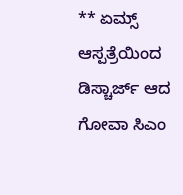** ಏಮ್ಸ್ ಆಸ್ಪತ್ರೆಯಿಂದ ಡಿಸ್ಚಾರ್ಜ್ ಆದ ಗೋವಾ ಸಿಎಂ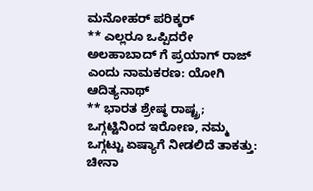ಮನೋಹರ್ ಪರಿಕ್ಕರ್
** ಎಲ್ಲರೂ ಒಪ್ಪಿದರೇ ಅಲಹಾಬಾದ್ ಗೆ ಪ್ರಯಾಗ್ ರಾಜ್ ಎಂದು ನಾಮಕರಣ: ಯೋಗಿ ಆದಿತ್ಯನಾಥ್
** ಭಾರತ ಶ್ರೇಷ್ಠ ರಾಷ್ಟ್ರ; ಒಗ್ಗಟ್ಟಿನಿಂದ ಇರೋಣ, ನಮ್ಮ ಒಗ್ಗಟ್ಟು ಏಷ್ಯಾಗೆ ನೀಡಲಿದೆ ತಾಕತ್ತು: ಚೀನಾ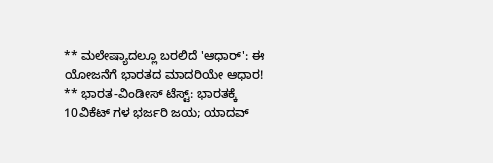** ಮಲೇಷ್ಯಾದಲ್ಲೂ ಬರಲಿದೆ 'ಆಧಾರ್': ಈ ಯೋಜನೆಗೆ ಭಾರತದ ಮಾದರಿಯೇ ಆಧಾರ!
** ಭಾರತ-ವಿಂಡೀಸ್ ಟೆಸ್ಟ್: ಭಾರತಕ್ಕೆ 10ವಿಕೆಟ್ ಗಳ ಭರ್ಜರಿ ಜಯ; ಯಾದವ್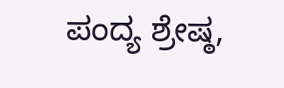ಪಂದ್ಯ ಶ್ರೇಷ್ಠ,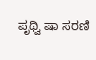ಪೃಥ್ವಿ ಷಾ ಸರಣಿ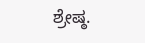ಶ್ರೇಷ್ಠ.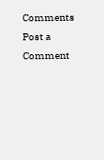Comments
Post a Comment